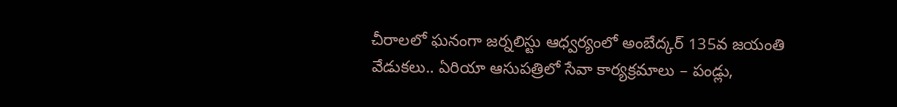చీరాలలో ఘనంగా జర్నలిస్టు ఆధ్వర్యంలో అంబేద్కర్ 135వ జయంతి వేడుకలు.. ఏరియా ఆసుపత్రిలో సేవా కార్యక్రమాలు – పండ్లు,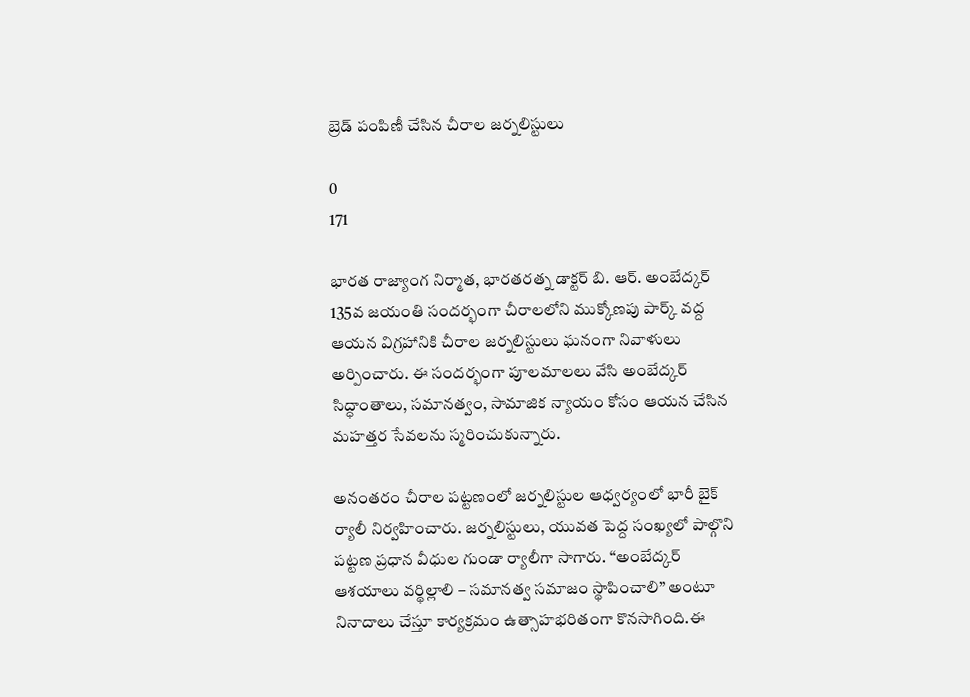బ్రెడ్ పంపిణీ చేసిన చీరాల జర్నలిస్టులు

0
171

భారత రాజ్యాంగ నిర్మాత, భారతరత్న డాక్టర్ బి. ఆర్. అంబేద్కర్ 135వ జయంతి సందర్భంగా చీరాలలోని ముక్కోణపు పార్క్ వద్ద ఆయన విగ్రహానికి చీరాల జర్నలిస్టులు ఘనంగా నివాళులు అర్పించారు. ఈ సందర్భంగా పూలమాలలు వేసి అంబేద్కర్ సిద్ధాంతాలు, సమానత్వం, సామాజిక న్యాయం కోసం ఆయన చేసిన మహత్తర సేవలను స్మరించుకున్నారు.

అనంతరం చీరాల పట్టణంలో జర్నలిస్టుల ఆధ్వర్యంలో భారీ బైక్ ర్యాలీ నిర్వహించారు. జర్నలిస్టులు, యువత పెద్ద సంఖ్యలో పాల్గొని పట్టణ ప్రధాన వీధుల గుండా ర్యాలీగా సాగారు. “అంబేద్కర్ ఆశయాలు వర్థిల్లాలి – సమానత్వ సమాజం స్థాపించాలి” అంటూ నినాదాలు చేస్తూ కార్యక్రమం ఉత్సాహభరితంగా కొనసాగింది.ఈ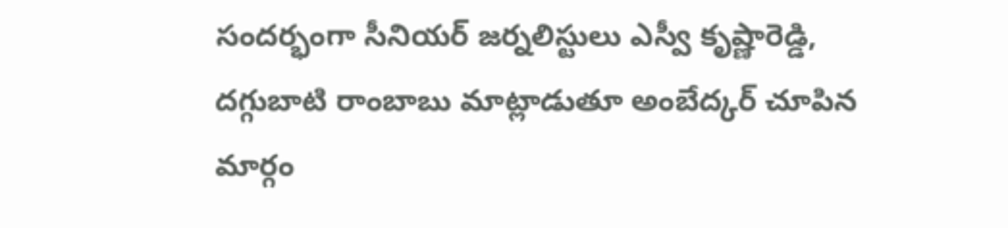సందర్భంగా సీనియర్ జర్నలిస్టులు ఎస్వీ కృష్ణారెడ్డి, దగ్గుబాటి రాంబాబు మాట్లాడుతూ అంబేద్కర్ చూపిన మార్గం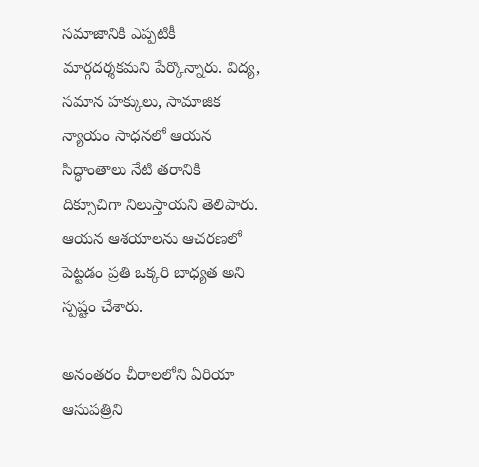సమాజానికి ఎప్పటికీ మార్గదర్శకమని పేర్కొన్నారు. విద్య, సమాన హక్కులు, సామాజిక న్యాయం సాధనలో ఆయన సిద్ధాంతాలు నేటి తరానికి దిక్సూచిగా నిలుస్తాయని తెలిపారు. ఆయన ఆశయాలను ఆచరణలో పెట్టడం ప్రతి ఒక్కరి బాధ్యత అని స్పష్టం చేశారు.

అనంతరం చీరాలలోని ఏరియా ఆసుపత్రిని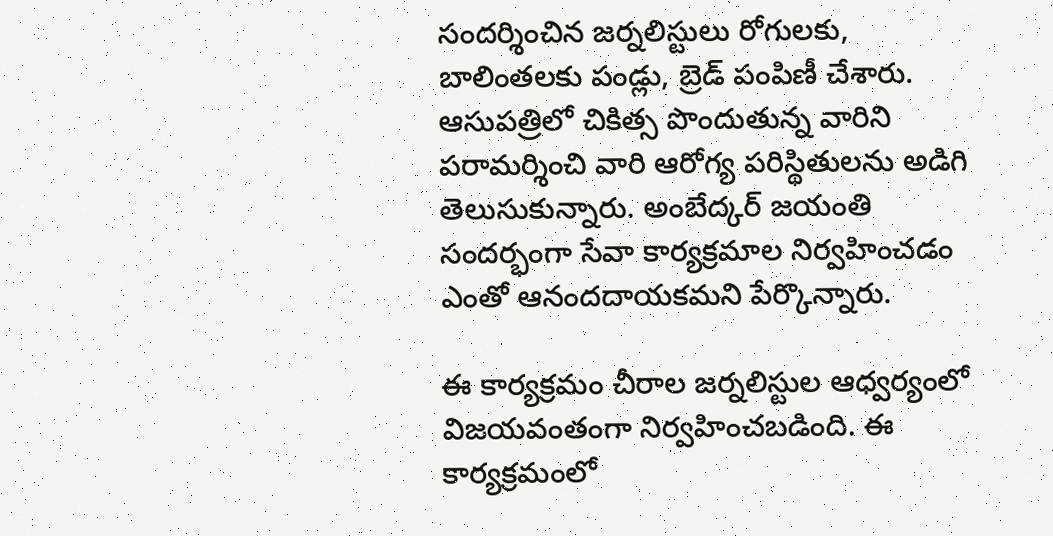సందర్శించిన జర్నలిస్టులు రోగులకు, బాలింతలకు పండ్లు, బ్రెడ్ పంపిణీ చేశారు. ఆసుపత్రిలో చికిత్స పొందుతున్న వారిని పరామర్శించి వారి ఆరోగ్య పరిస్థితులను అడిగి తెలుసుకున్నారు. అంబేద్కర్ జయంతి సందర్భంగా సేవా కార్యక్రమాల నిర్వహించడం ఎంతో ఆనందదాయకమని పేర్కొన్నారు.

ఈ కార్యక్రమం చీరాల జర్నలిస్టుల ఆధ్వర్యంలో విజయవంతంగా నిర్వహించబడింది. ఈ కార్యక్రమంలో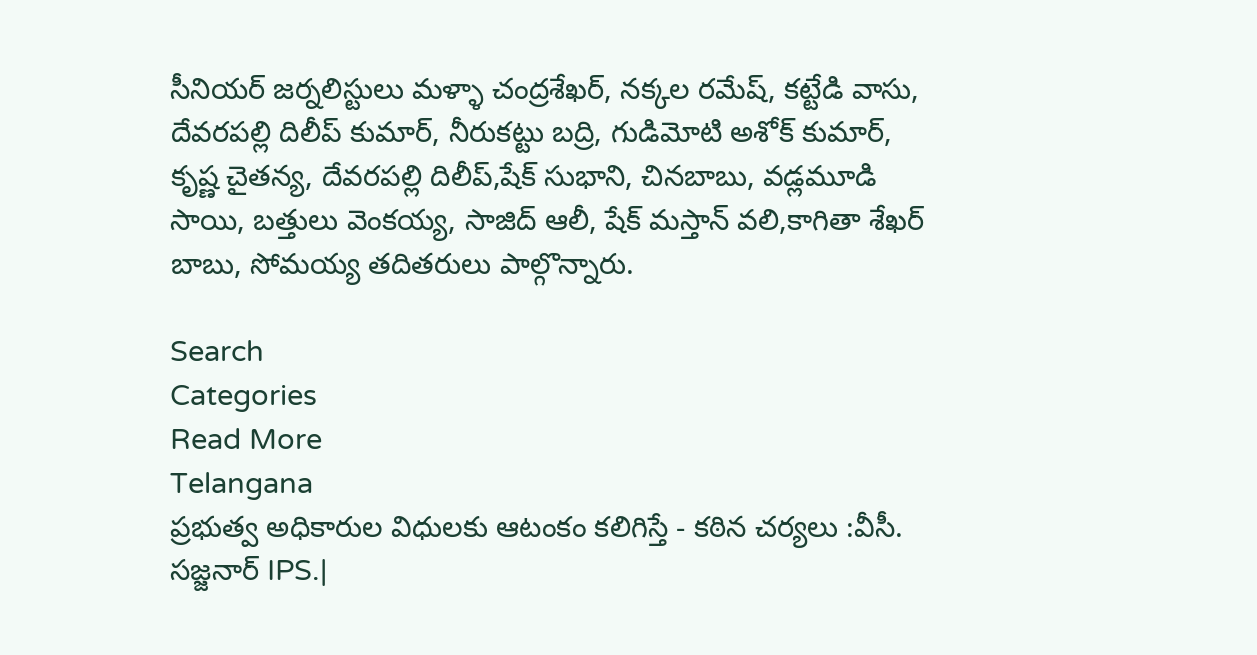సీనియర్ జర్నలిస్టులు మళ్ళా చంద్రశేఖర్, నక్కల రమేష్, కట్టేడి వాసు, దేవరపల్లి దిలీప్ కుమార్, నీరుకట్టు బద్రి, గుడిమోటి అశోక్ కుమార్, కృష్ణ చైతన్య, దేవరపల్లి దిలీప్,షేక్ సుభాని, చినబాబు, వడ్లమూడి సాయి, బత్తులు వెంకయ్య, సాజిద్ ఆలీ, షేక్ మస్తాన్ వలి,కాగితా శేఖర్ బాబు, సోమయ్య తదితరులు పాల్గొన్నారు.

Search
Categories
Read More
Telangana
ప్రభుత్వ అధికారుల విధులకు ఆటంకం కలిగిస్తే - కఠిన చర్యలు :వీసీ. సజ్జనార్ IPS.|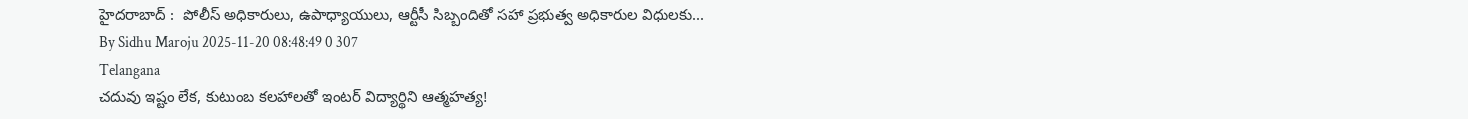హైదరాబాద్ :  పోలీస్ అధికారులు, ఉపాధ్యాయులు, ఆర్టీసీ సిబ్బందితో సహా ప్రభుత్వ అధికారుల విధులకు...
By Sidhu Maroju 2025-11-20 08:48:49 0 307
Telangana
చదువు ఇష్టం లేక, కుటుంబ కలహాలతో ఇంటర్ విద్యార్థిని ఆత్మహత్య!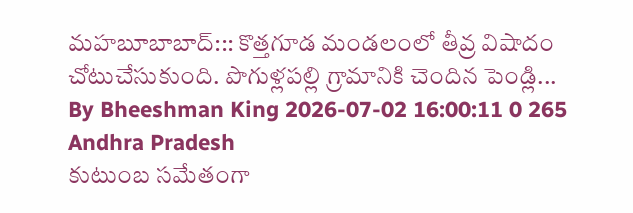మహబూబాబాద్::: కొత్తగూడ మండలంలో తీవ్ర విషాదం చోటుచేసుకుంది. పొగుళ్లపల్లి గ్రామానికి చెందిన పెండ్లి...
By Bheeshman King 2026-07-02 16:00:11 0 265
Andhra Pradesh
కుటుంబ సమేతంగా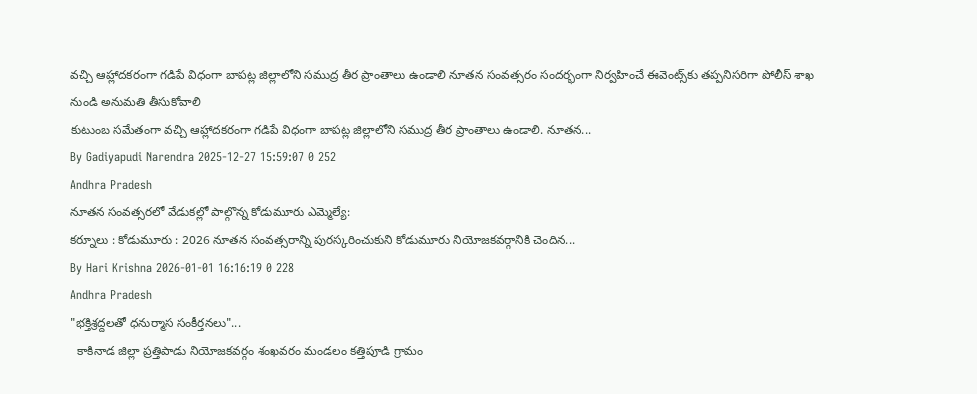వచ్చి ఆహ్లాదకరంగా గడిపే విధంగా బాపట్ల జిల్లాలోని సముద్ర తీర ప్రాంతాలు ఉండాలి నూతన సంవత్సరం సందర్భంగా నిర్వహించే ఈవెంట్స్‌కు తప్పనిసరిగా పోలీస్ శాఖ నుండి అనుమతి తీసుకోవాలి
కుటుంబ సమేతంగా వచ్చి ఆహ్లాదకరంగా గడిపే విధంగా బాపట్ల జిల్లాలోని సముద్ర తీర ప్రాంతాలు ఉండాలి. నూతన...
By Gadiyapudi Narendra 2025-12-27 15:59:07 0 252
Andhra Pradesh
నూతన సంవత్సరలో వేడుకల్లో పాల్గొన్న కోడుమూరు ఎమ్మెల్యే:
కర్నూలు : కోడుమూరు : 2026 నూతన సంవత్సరాన్ని పురస్కరించుకుని కోడుమూరు నియోజకవర్గానికి చెందిన...
By Hari Krishna 2026-01-01 16:16:19 0 228
Andhra Pradesh
"భక్తిశ్రద్దలతో ధనుర్మాస సంకీర్తనలు"...
  కాకినాడ జిల్లా ప్రత్తిపాడు నియోజకవర్గం శంఖవరం మండలం కత్తిపూడి గ్రామం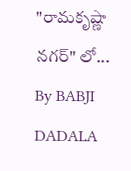"రామకృష్ణా నగర్" లో...
By BABJI DADALA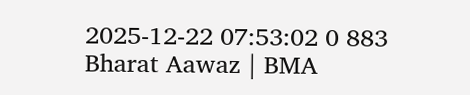2025-12-22 07:53:02 0 883
Bharat Aawaz | BMA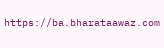https://ba.bharataawaz.com